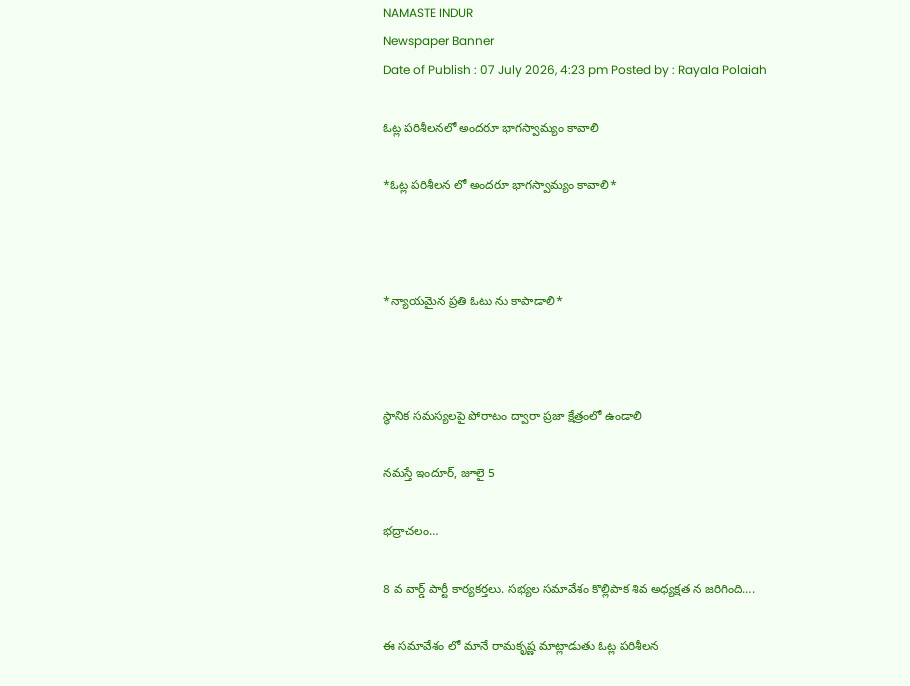NAMASTE INDUR
Newspaper Banner
Date of Publish : 07 July 2026, 4:23 pm Posted by : Rayala Polaiah

ఓట్ల పరిశీలనలో అందరూ భాగస్వామ్యం కావాలి

*ఓట్ల పరిశీలన లో అందరూ భాగస్వామ్యం కావాలి*



*న్యాయమైన ప్రతి ఓటు ను కాపాడాలి*



స్థానిక సమస్యలపై పోరాటం ద్వారా ప్రజా క్షేత్రంలో ఉండాలి

నమస్తే ఇందూర్, జూలై 5

భద్రాచలం…

8 వ వార్డ్ పార్టీ కార్యకర్తలు. సభ్యల సమావేశం కొల్లిపాక శివ అధ్యక్షత న జరిగింది….

ఈ సమావేశం లో మానే రామకృష్ణ మాట్లాడుతు ఓట్ల పరిశీలన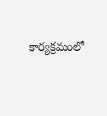కార్యక్రమంలో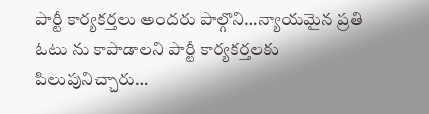పార్టీ కార్యకర్తలు అందరు పాల్గొని…న్యాయమైన ప్రతి ఓటు ను కాపాడాలని పార్టీ కార్యకర్తలకు పిలుపునిచ్చారు…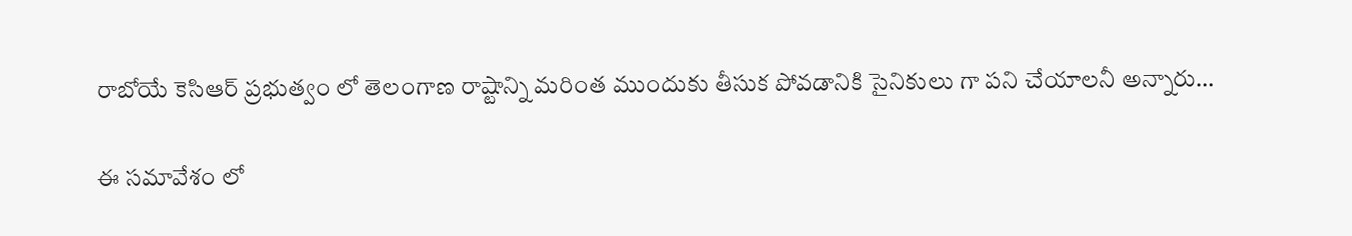రాబోయే కెసిఆర్ ప్రభుత్వం లో తెలంగాణ రాష్టాన్ని మరింత ముందుకు తీసుక పోవడానికి సైనికులు గా పని చేయాలనీ అన్నారు…

ఈ సమావేశం లో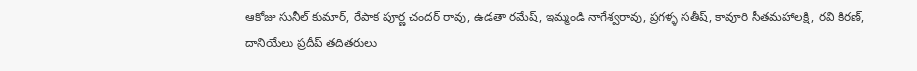ఆకోజు సునీల్ కుమార్, రేపాక పూర్ణ చందర్ రావు, ఉడతా రమేష్, ఇమ్మండి నాగేశ్వరావు, ప్రగళ్ళ సతీష్, కావూరి సీతమహాలక్షి, రవి కిరణ్, దానియేలు ప్రదీప్ తదితరులు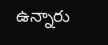ఉన్నారు